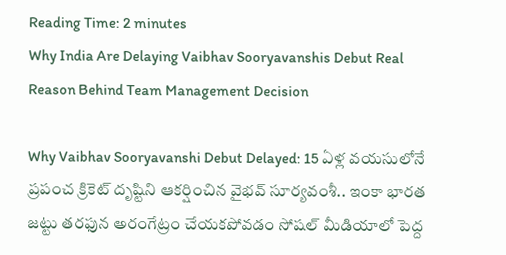Reading Time: 2 minutes
Why India Are Delaying Vaibhav Sooryavanshis Debut Real Reason Behind Team Management Decision

Why Vaibhav Sooryavanshi Debut Delayed: 15 ఏళ్ల వయసులోనే ప్రపంచ క్రికెట్ దృష్టిని ఆకర్షించిన వైభవ్ సూర్యవంశీ.. ఇంకా భారత జట్టు తరఫున అరంగేట్రం చేయకపోవడం సోషల్ మీడియాలో పెద్ద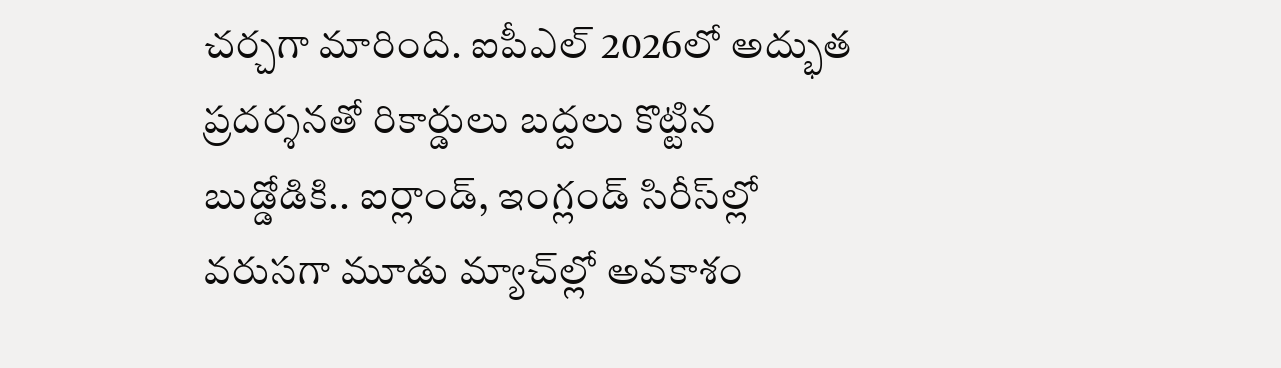చర్చగా మారింది. ఐపీఎల్ 2026లో అద్భుత ప్రదర్శనతో రికార్డులు బద్దలు కొట్టిన బుడ్డోడికి.. ఐర్లాండ్, ఇంగ్లండ్ సిరీస్‌ల్లో వరుసగా మూడు మ్యాచ్‌ల్లో అవకాశం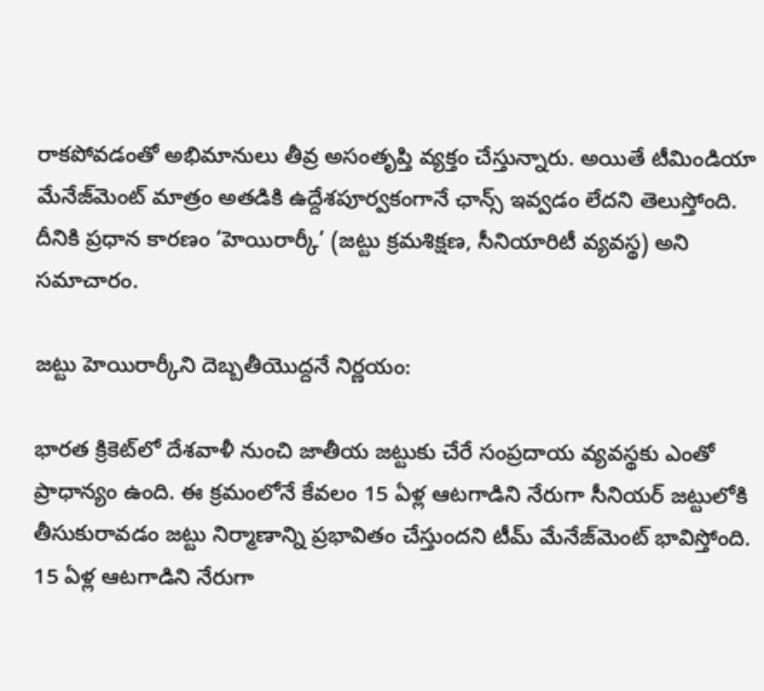రాకపోవడంతో అభిమానులు తీవ్ర అసంతృప్తి వ్యక్తం చేస్తున్నారు. అయితే టీమిండియా మేనేజ్‌మెంట్ మాత్రం అతడికి ఉద్దేశపూర్వకంగానే ఛాన్స్ ఇవ్వడం లేదని తెలుస్తోంది. దీనికి ప్రధాన కారణం ‘హెయిరార్కీ’ (జట్టు క్రమశిక్షణ, సీనియారిటీ వ్యవస్థ) అని సమాచారం.

జట్టు హెయిరార్కీని దెబ్బతీయొద్దనే నిర్ణయం:

భారత క్రికెట్‌లో దేశవాళీ నుంచి జాతీయ జట్టుకు చేరే సంప్రదాయ వ్యవస్థకు ఎంతో ప్రాధాన్యం ఉంది. ఈ క్రమంలోనే కేవలం 15 ఏళ్ల ఆటగాడిని నేరుగా సీనియర్ జట్టులోకి తీసుకురావడం జట్టు నిర్మాణాన్ని ప్రభావితం చేస్తుందని టీమ్ మేనేజ్‌మెంట్ భావిస్తోంది. 15 ఏళ్ల ఆటగాడిని నేరుగా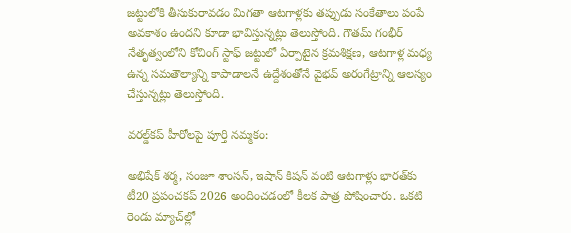జట్టులోకి తీసుకురావడం మిగతా ఆటగాళ్లకు తప్పుడు సంకేతాలు పంపే అవకాశం ఉందని కూడా భావిస్తున్నట్లు తెలుస్తోంది. గౌతమ్ గంభీర్ నేతృత్వంలోని కోచింగ్ స్టాఫ్ జట్టులో ఏర్పాటైన క్రమశిక్షణ, ఆటగాళ్ల మధ్య ఉన్న సమతౌల్యాన్ని కాపాడాలనే ఉద్దేశంతోనే వైభవ్ అరంగేట్రాన్ని ఆలస్యం చేస్తున్నట్లు తెలుస్తోంది.

వరల్డ్‌కప్ హీరోలపై పూర్తి నమ్మకం:

అభిషేక్ శర్మ, సంజూ శాంసన్, ఇషాన్ కిషన్ వంటి ఆటగాళ్లు భారత్‌కు టీ20 ప్రపంచకప్ 2026 అందించడంలో కీలక పాత్ర పోషించారు. ఒకటి రెండు మ్యాచ్‌ల్లో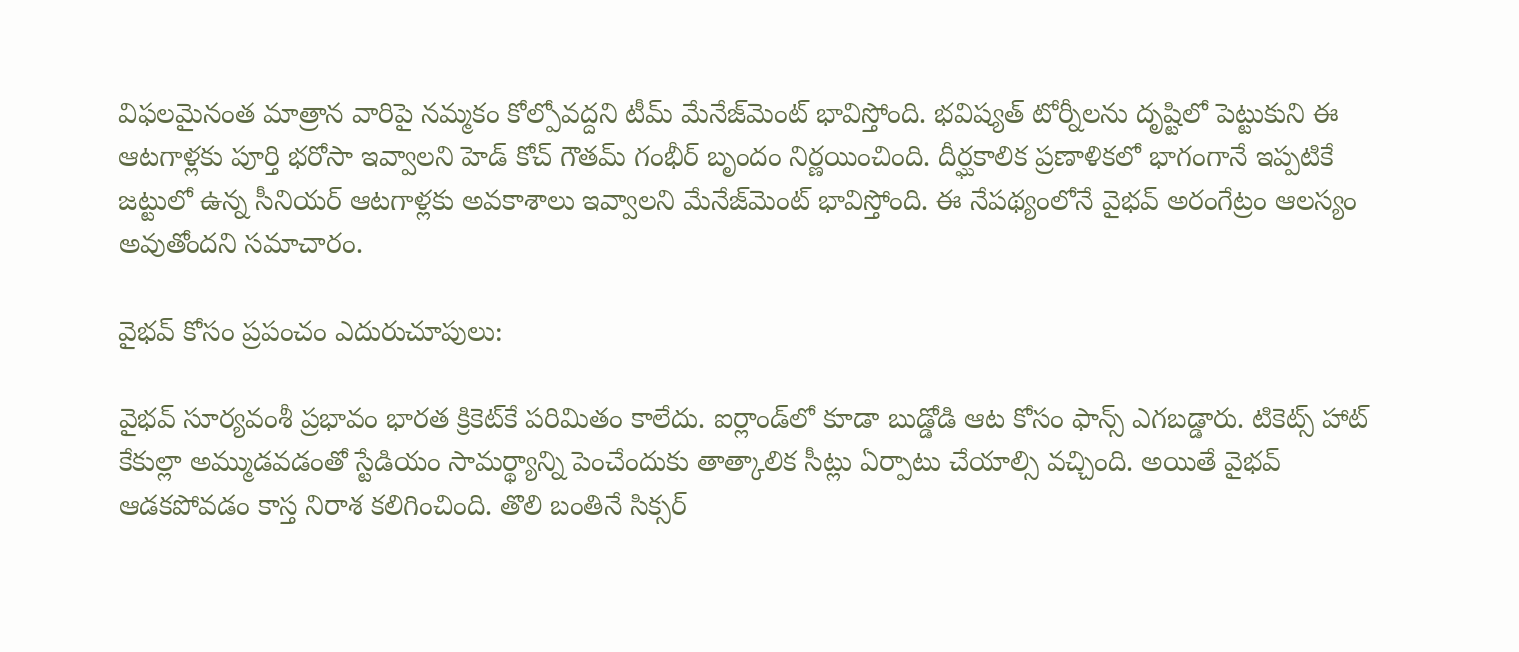విఫలమైనంత మాత్రాన వారిపై నమ్మకం కోల్పోవద్దని టీమ్ మేనేజ్‌మెంట్ భావిస్తోంది. భవిష్యత్ టోర్నీలను దృష్టిలో పెట్టుకుని ఈ ఆటగాళ్లకు పూర్తి భరోసా ఇవ్వాలని హెడ్ కోచ్ గౌతమ్ గంభీర్ బృందం నిర్ణయించింది. దీర్ఘకాలిక ప్రణాళికలో భాగంగానే ఇప్పటికే జట్టులో ఉన్న సీనియర్ ఆటగాళ్లకు అవకాశాలు ఇవ్వాలని మేనేజ్‌మెంట్ భావిస్తోంది. ఈ నేపథ్యంలోనే వైభవ్ అరంగేట్రం ఆలస్యం అవుతోందని సమాచారం.

వైభవ్ కోసం ప్రపంచం ఎదురుచూపులు:

వైభవ్ సూర్యవంశీ ప్రభావం భారత క్రికెట్‌కే పరిమితం కాలేదు. ఐర్లాండ్‌లో కూడా బుడ్డోడి ఆట కోసం ఫాన్స్ ఎగబడ్డారు. టికెట్స్ హాట్ కేకుల్లా అమ్ముడవడంతో స్టేడియం సామర్థ్యాన్ని పెంచేందుకు తాత్కాలిక సీట్లు ఏర్పాటు చేయాల్సి వచ్చింది. అయితే వైభవ్ ఆడకపోవడం కాస్త నిరాశ కలిగించింది. తొలి బంతినే సిక్సర్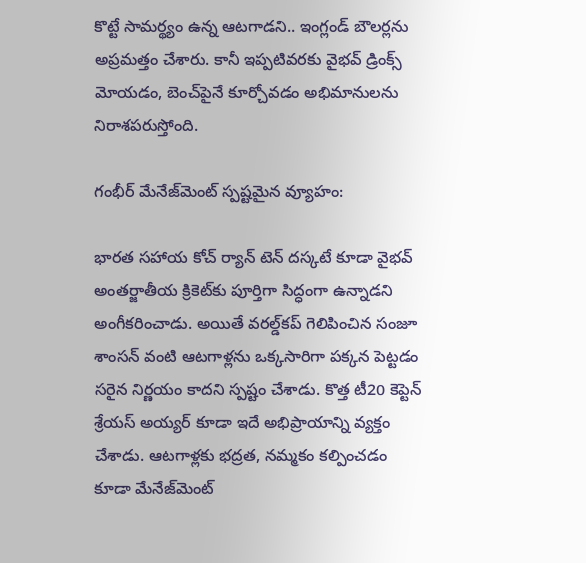కొట్టే సామర్థ్యం ఉన్న ఆటగాడని.. ఇంగ్లండ్ బౌలర్లను అప్రమత్తం చేశారు. కానీ ఇప్పటివరకు వైభవ్ డ్రింక్స్ మోయడం, బెంచ్‌పైనే కూర్చోవడం అభిమానులను నిరాశపరుస్తోంది.

గంభీర్ మేనేజ్‌మెంట్ స్పష్టమైన వ్యూహం:

భారత సహాయ కోచ్ ర్యాన్ టెన్ దస్కటే కూడా వైభవ్ అంతర్జాతీయ క్రికెట్‌కు పూర్తిగా సిద్ధంగా ఉన్నాడని అంగీకరించాడు. అయితే వరల్డ్‌కప్ గెలిపించిన సంజూ శాంసన్ వంటి ఆటగాళ్లను ఒక్కసారిగా పక్కన పెట్టడం సరైన నిర్ణయం కాదని స్పష్టం చేశాడు. కొత్త టీ20 కెప్టెన్ శ్రేయస్ అయ్యర్ కూడా ఇదే అభిప్రాయాన్ని వ్యక్తం చేశాడు. ఆటగాళ్లకు భద్రత, నమ్మకం కల్పించడం కూడా మేనేజ్‌మెంట్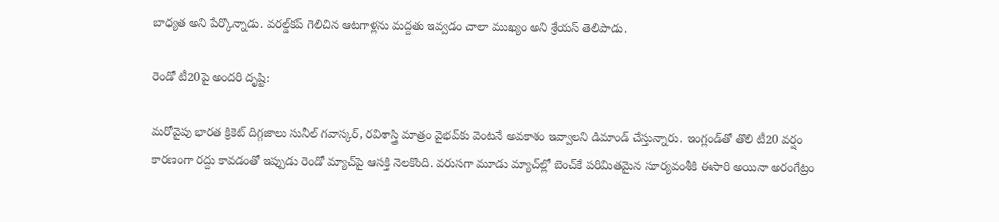బాధ్యత అని పేర్కొన్నాడు. వరల్డ్‌కప్ గెలిచిన ఆటగాళ్లను మద్దతు ఇవ్వడం చాలా ముఖ్యం అని శ్రేయస్ తెలిపాడు.

రెండో టీ20పై అందరి దృష్టి:

మరోవైపు భారత క్రికెట్ దిగ్గజాలు సునీల్ గవాస్కర్, రవిశాస్త్రి మాత్రం వైభవ్‌కు వెంటనే అవకాశం ఇవ్వాలని డిమాండ్ చేస్తున్నారు. ఇంగ్లండ్‌తో తొలి టీ20 వర్షం కారణంగా రద్దు కావడంతో ఇప్పుడు రెండో మ్యాచ్‌పై ఆసక్తి నెలకొంది. వరుసగా మూడు మ్యాచ్‌ల్లో బెంచ్‌కే పరిమితమైన సూర్యవంశీకి ఈసారి అయినా అరంగేట్రం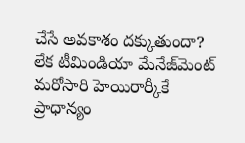చేసే అవకాశం దక్కుతుందా? లేక టీమిండియా మేనేజ్‌మెంట్ మరోసారి హెయిరార్కీకే ప్రాధాన్యం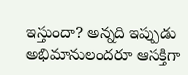ఇస్తుందా? అన్నది ఇప్పుడు అభిమానులందరూ ఆసక్తిగా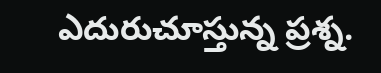ఎదురుచూస్తున్న ప్రశ్న.